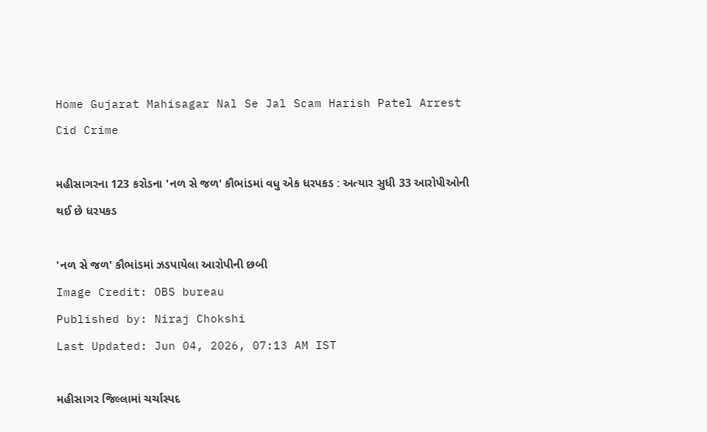Home Gujarat Mahisagar Nal Se Jal Scam Harish Patel Arrest Cid Crime

મહીસાગરના 123 કરોડના 'નળ સે જળ' કૌભાંડમાં વધુ એક ધરપકડ : અત્યાર સુધી 33 આરોપીઓની થઈ છે ધરપકડ

'નળ સે જળ' કૌભાંડમાં ઝડપાયેલા આરોપીની છબી
Image Credit: OBS bureau
Published by: Niraj Chokshi
Last Updated: Jun 04, 2026, 07:13 AM IST

મહીસાગર જિલ્લામાં ચર્ચાસ્પદ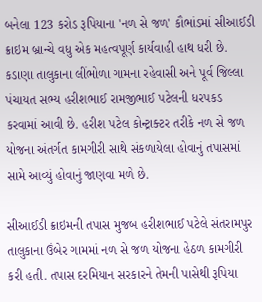બનેલા 123 કરોડ રૂપિયાના 'નળ સે જળ' કૌભાંડમાં સીઆઈડી ક્રાઇમ બ્રાન્ચે વધુ એક મહત્વપૂર્ણ કાર્યવાહી હાથ ધરી છે. કડાણા તાલુકાના લીંભોળા ગામના રહેવાસી અને પૂર્વ જિલ્લા પંચાયત સભ્ય હરીશભાઈ રામજીભાઈ પટેલની ધરપકડ કરવામાં આવી છે. હરીશ પટેલ કોન્ટ્રાક્ટર તરીકે નળ સે જળ યોજના અંતર્ગત કામગીરી સાથે સંકળાયેલા હોવાનું તપાસમાં સામે આવ્યું હોવાનું જાણવા મળે છે.

સીઆઈડી ક્રાઇમની તપાસ મુજબ હરીશભાઈ પટેલે સંતરામપુર તાલુકાના ઉંબેર ગામમાં નળ સે જળ યોજના હેઠળ કામગીરી કરી હતી. તપાસ દરમિયાન સરકારને તેમની પાસેથી રૂપિયા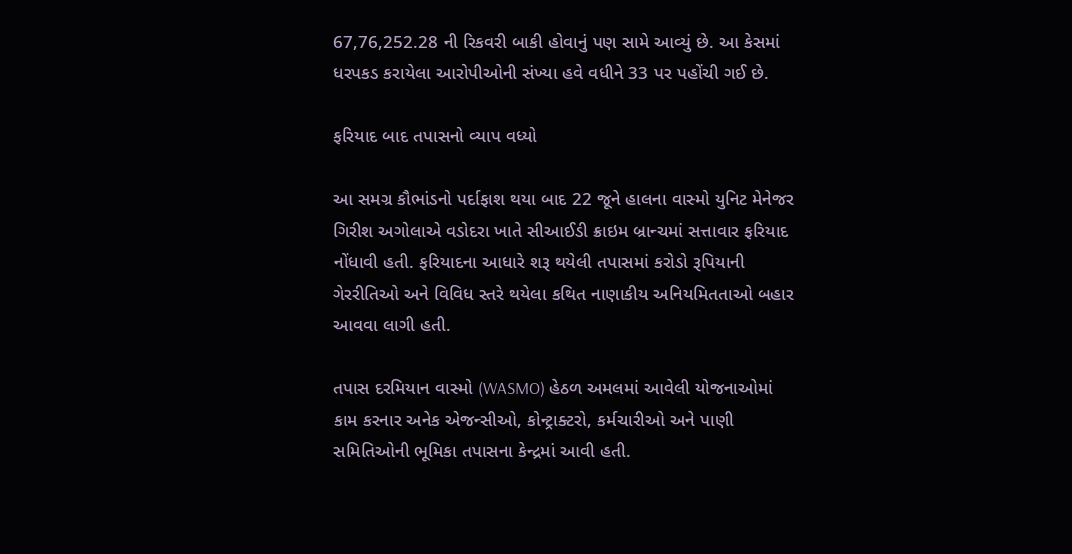67,76,252.28 ની રિકવરી બાકી હોવાનું પણ સામે આવ્યું છે. આ કેસમાં ધરપકડ કરાયેલા આરોપીઓની સંખ્યા હવે વધીને 33 પર પહોંચી ગઈ છે.

ફરિયાદ બાદ તપાસનો વ્યાપ વધ્યો

આ સમગ્ર કૌભાંડનો પર્દાફાશ થયા બાદ 22 જૂને હાલના વાસ્મો યુનિટ મેનેજર ગિરીશ અગોલાએ વડોદરા ખાતે સીઆઈડી ક્રાઇમ બ્રાન્ચમાં સત્તાવાર ફરિયાદ નોંધાવી હતી. ફરિયાદના આધારે શરૂ થયેલી તપાસમાં કરોડો રૂપિયાની ગેરરીતિઓ અને વિવિધ સ્તરે થયેલા કથિત નાણાકીય અનિયમિતતાઓ બહાર આવવા લાગી હતી.

તપાસ દરમિયાન વાસ્મો (WASMO) હેઠળ અમલમાં આવેલી યોજનાઓમાં કામ કરનાર અનેક એજન્સીઓ, કોન્ટ્રાક્ટરો, કર્મચારીઓ અને પાણી સમિતિઓની ભૂમિકા તપાસના કેન્દ્રમાં આવી હતી.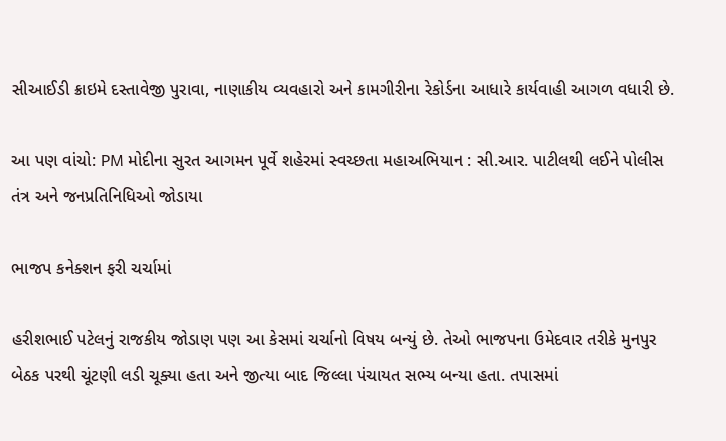સીઆઈડી ક્રાઇમે દસ્તાવેજી પુરાવા, નાણાકીય વ્યવહારો અને કામગીરીના રેકોર્ડના આધારે કાર્યવાહી આગળ વધારી છે.

આ પણ વાંચો: PM મોદીના સુરત આગમન પૂર્વે શહેરમાં સ્વચ્છતા મહાઅભિયાન : સી.આર. પાટીલથી લઈને પોલીસ તંત્ર અને જનપ્રતિનિધિઓ જોડાયા

ભાજપ કનેક્શન ફરી ચર્ચામાં

હરીશભાઈ પટેલનું રાજકીય જોડાણ પણ આ કેસમાં ચર્ચાનો વિષય બન્યું છે. તેઓ ભાજપના ઉમેદવાર તરીકે મુનપુર બેઠક પરથી ચૂંટણી લડી ચૂક્યા હતા અને જીત્યા બાદ જિલ્લા પંચાયત સભ્ય બન્યા હતા. તપાસમાં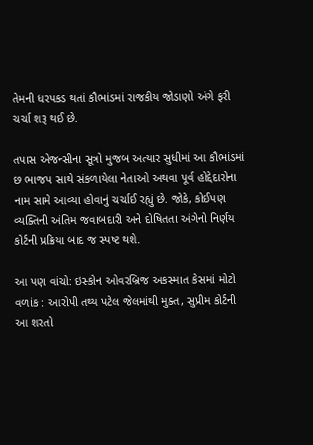તેમની ધરપકડ થતાં કૌભાંડમાં રાજકીય જોડાણો અંગે ફરી ચર્ચા શરૂ થઈ છે.

તપાસ એજન્સીના સૂત્રો મુજબ અત્યાર સુધીમાં આ કૌભાંડમાં છ ભાજપ સાથે સંકળાયેલા નેતાઓ અથવા પૂર્વ હોદ્દેદારોના નામ સામે આવ્યા હોવાનું ચર્ચાઈ રહ્યું છે. જોકે, કોઈપણ વ્યક્તિની અંતિમ જવાબદારી અને દોષિતતા અંગેનો નિર્ણય કોર્ટની પ્રક્રિયા બાદ જ સ્પષ્ટ થશે.

આ પણ વાંચો: ઇસ્કોન ઓવરબ્રિજ અકસ્માત કેસમાં મોટો વળાંક : આરોપી તથ્ય પટેલ જેલમાંથી મુક્ત, સુપ્રીમ કોર્ટની આ શરતો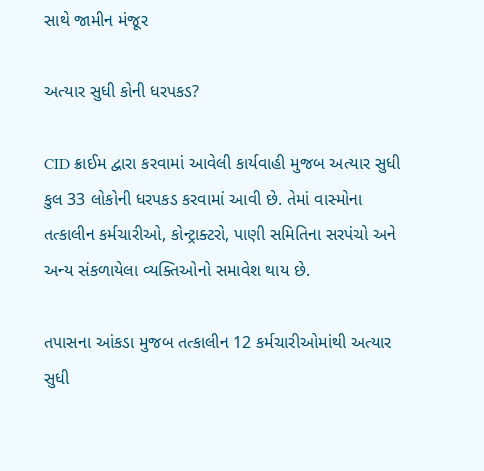સાથે જામીન મંજૂર

અત્યાર સુધી કોની ધરપકડ?

CID ક્રાઈમ દ્વારા કરવામાં આવેલી કાર્યવાહી મુજબ અત્યાર સુધી કુલ 33 લોકોની ધરપકડ કરવામાં આવી છે. તેમાં વાસ્મોના તત્કાલીન કર્મચારીઓ, કોન્ટ્રાક્ટરો, પાણી સમિતિના સરપંચો અને અન્ય સંકળાયેલા વ્યક્તિઓનો સમાવેશ થાય છે.

તપાસના આંકડા મુજબ તત્કાલીન 12 કર્મચારીઓમાંથી અત્યાર સુધી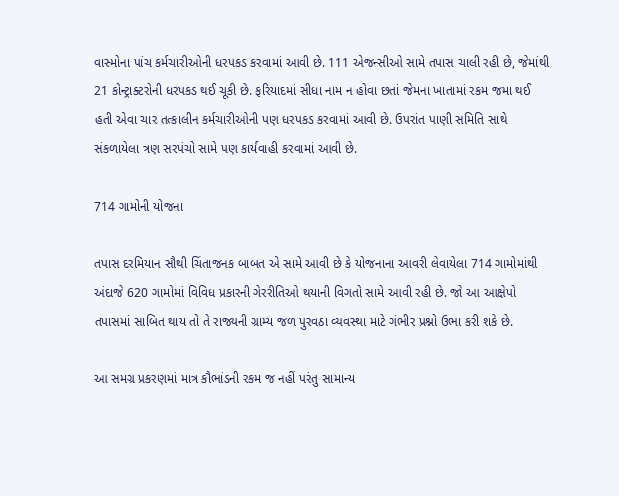વાસ્મોના પાંચ કર્મચારીઓની ધરપકડ કરવામાં આવી છે. 111 એજન્સીઓ સામે તપાસ ચાલી રહી છે, જેમાંથી 21 કોન્ટ્રાક્ટરોની ધરપકડ થઈ ચૂકી છે. ફરિયાદમાં સીધા નામ ન હોવા છતાં જેમના ખાતામાં રકમ જમા થઈ હતી એવા ચાર તત્કાલીન કર્મચારીઓની પણ ધરપકડ કરવામાં આવી છે. ઉપરાંત પાણી સમિતિ સાથે સંકળાયેલા ત્રણ સરપંચો સામે પણ કાર્યવાહી કરવામાં આવી છે.

714 ગામોની યોજના

તપાસ દરમિયાન સૌથી ચિંતાજનક બાબત એ સામે આવી છે કે યોજનાના આવરી લેવાયેલા 714 ગામોમાંથી અંદાજે 620 ગામોમાં વિવિધ પ્રકારની ગેરરીતિઓ થયાની વિગતો સામે આવી રહી છે. જો આ આક્ષેપો તપાસમાં સાબિત થાય તો તે રાજ્યની ગ્રામ્ય જળ પુરવઠા વ્યવસ્થા માટે ગંભીર પ્રશ્નો ઉભા કરી શકે છે.

આ સમગ્ર પ્રકરણમાં માત્ર કૌભાંડની રકમ જ નહીં પરંતુ સામાન્ય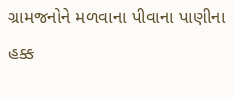ગ્રામજનોને મળવાના પીવાના પાણીના હક્ક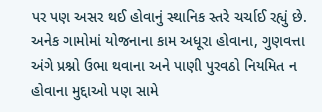પર પણ અસર થઈ હોવાનું સ્થાનિક સ્તરે ચર્ચાઈ રહ્યું છે. અનેક ગામોમાં યોજનાના કામ અધૂરા હોવાના, ગુણવત્તા અંગે પ્રશ્નો ઉભા થવાના અને પાણી પુરવઠો નિયમિત ન હોવાના મુદ્દાઓ પણ સામે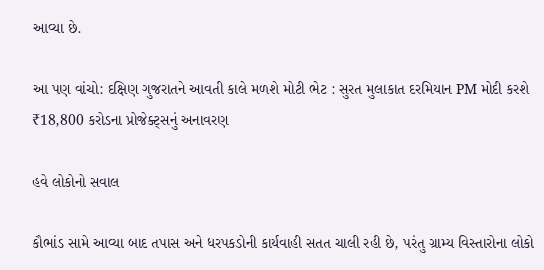આવ્યા છે.

આ પણ વાંચો: દક્ષિણ ગુજરાતને આવતી કાલે મળશે મોટી ભેટ : સુરત મુલાકાત દરમિયાન PM મોદી કરશે ₹18,800 કરોડના પ્રોજેક્ટ્સનું અનાવરણ

હવે લોકોનો સવાલ

કૌભાંડ સામે આવ્યા બાદ તપાસ અને ધરપકડોની કાર્યવાહી સતત ચાલી રહી છે, પરંતુ ગ્રામ્ય વિસ્તારોના લોકો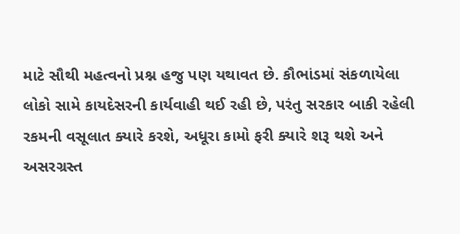માટે સૌથી મહત્વનો પ્રશ્ન હજુ પણ યથાવત છે. કૌભાંડમાં સંકળાયેલા લોકો સામે કાયદેસરની કાર્યવાહી થઈ રહી છે, પરંતુ સરકાર બાકી રહેલી રકમની વસૂલાત ક્યારે કરશે, અધૂરા કામો ફરી ક્યારે શરૂ થશે અને અસરગ્રસ્ત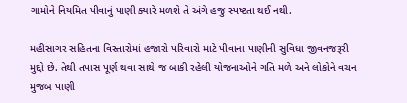ગામોને નિયમિત પીવાનું પાણી ક્યારે મળશે તે અંગે હજુ સ્પષ્ટતા થઈ નથી.

મહીસાગર સહિતના વિસ્તારોમાં હજારો પરિવારો માટે પીવાના પાણીની સુવિધા જીવનજરૂરી મુદ્દો છે. તેથી તપાસ પૂર્ણ થવા સાથે જ બાકી રહેલી યોજનાઓને ગતિ મળે અને લોકોને વચન મુજબ પાણી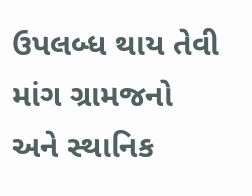ઉપલબ્ધ થાય તેવી માંગ ગ્રામજનો અને સ્થાનિક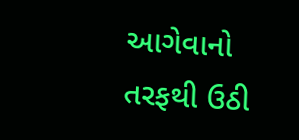આગેવાનો તરફથી ઉઠી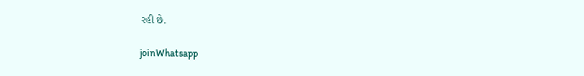રહી છે.

joinWhatsapp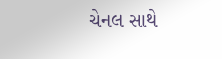ચેનલ સાથે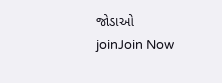જોડાઓ
joinJoin Now